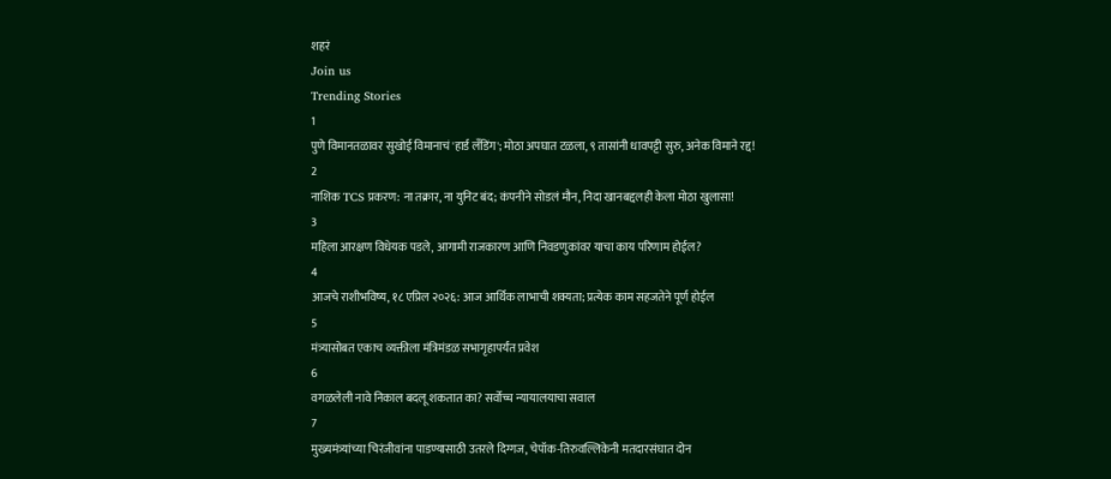शहरं
Join us
Trending Stories
1
पुणे विमानतळावर सुखोई विमानाचं 'हार्ड लँडिंग'; मोठा अपघात टळला, ९ तासांनी धावपट्टी सुरु, अनेक विमाने रद्द!
2
नाशिक TCS प्रकरण: ना तक्रार, ना युनिट बंद; कंपनीने सोडलं मौन, निदा खानबद्दलही केला मोठा खुलासा!
3
महिला आरक्षण विधेयक पडले, आगामी राजकारण आणि निवडणुकांवर याचा काय परिणाम होईल?
4
आजचे राशीभविष्य, १८ एप्रिल २०२६: आज आर्थिक लाभाची शक्यता; प्रत्येक काम सहजतेने पूर्ण होईल
5
मंत्र्यासोबत एकाच व्यक्तीला मंत्रिमंडळ सभागृहापर्यंत प्रवेश
6
वगळलेली नावे निकाल बदलू शकतात का? सर्वोच्च न्यायालयाचा सवाल
7
मुख्यमंत्र्यांच्या चिरंजीवांना पाडण्यासाठी उतरले दिग्गज, चेपॉक-तिरुवल्लिकेनी मतदारसंघात दोन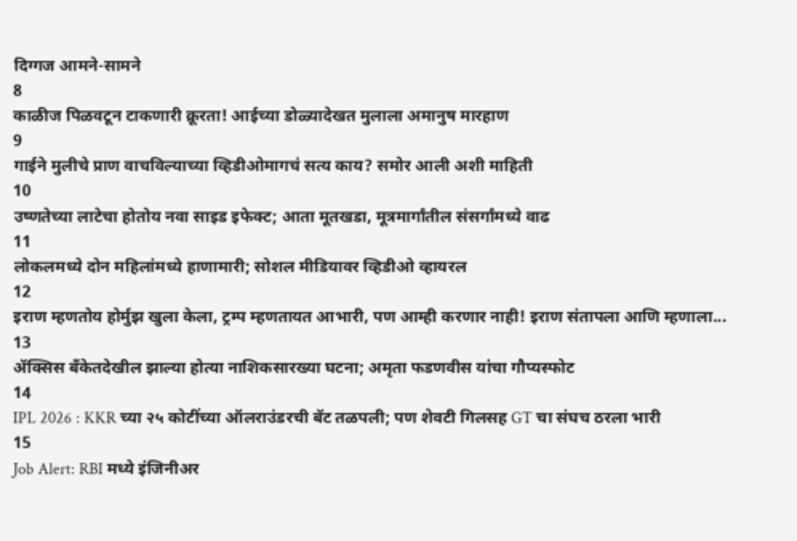दिग्गज आमने-सामने
8
काळीज पिळवटून टाकणारी क्रूरता! आईच्या डोळ्यादेखत मुलाला अमानुष मारहाण
9
गाईने मुलीचे प्राण वाचविल्याच्या व्हिडीओमागचं सत्य काय? समोर आली अशी माहिती
10
उष्णतेच्या लाटेचा होतोय नवा साइड इफेक्ट; आता मूतखडा, मूत्रमार्गांतील संसर्गांमध्ये वाढ
11
लोकलमध्ये दोन महिलांमध्ये हाणामारी; सोशल मीडियावर व्हिडीओ व्हायरल
12
इराण म्हणतोय होर्मुझ खुला केला, ट्रम्प म्हणतायत आभारी, पण आम्ही करणार नाही! इराण संतापला आणि म्हणाला...
13
ॲक्सिस बँकेतदेखील झाल्या होत्या नाशिकसारख्या घटना; अमृता फडणवीस यांचा गौप्यस्फोट
14
IPL 2026 : KKR च्या २५ कोटींच्या ऑलराउंडरची बॅट तळपली; पण शेवटी गिलसह GT चा संघच ठरला भारी
15
Job Alert: RBI मध्ये इंजिनीअर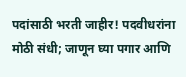पदांसाठी भरती जाहीर! पदवीधरांना मोठी संधी; जाणून घ्या पगार आणि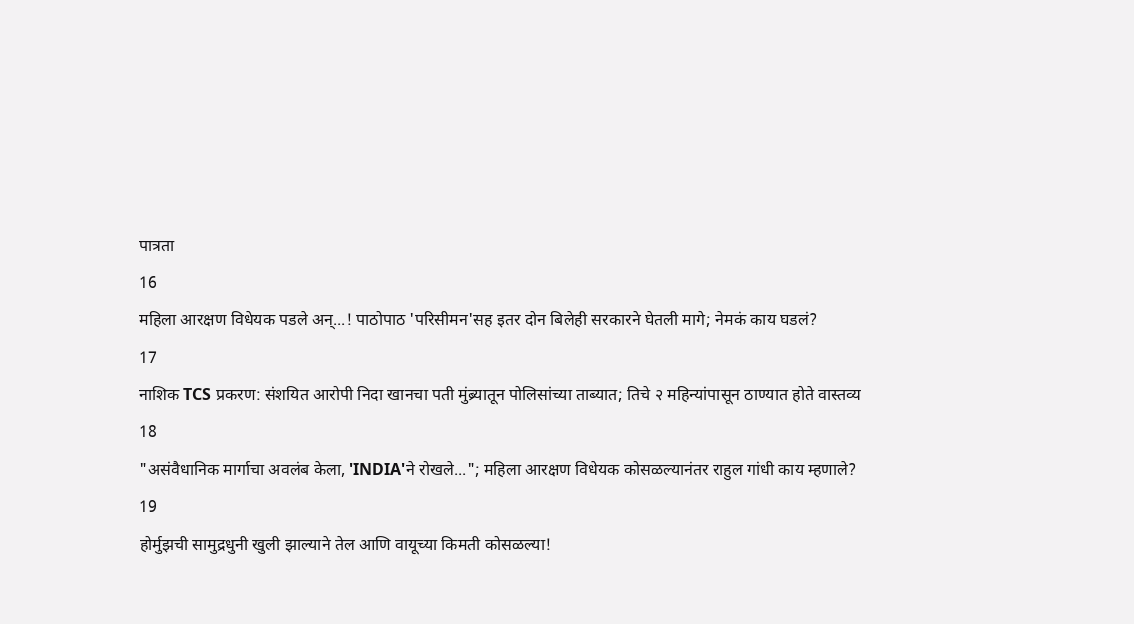पात्रता
16
महिला आरक्षण विधेयक पडले अन्...! पाठोपाठ 'परिसीमन'सह इतर दोन बिलेही सरकारने घेतली मागे; नेमकं काय घडलं?
17
नाशिक TCS प्रकरण: संशयित आरोपी निदा खानचा पती मुंब्र्यातून पोलिसांच्या ताब्यात; तिचे २ महिन्यांपासून ठाण्यात होते वास्तव्य
18
"असंवैधानिक मार्गाचा अवलंब केला, 'INDIA'ने रोखले..."; महिला आरक्षण विधेयक कोसळल्यानंतर राहुल गांधी काय म्हणाले?
19
होर्मुझची सामुद्रधुनी खुली झाल्याने तेल आणि वायूच्या किमती कोसळल्या!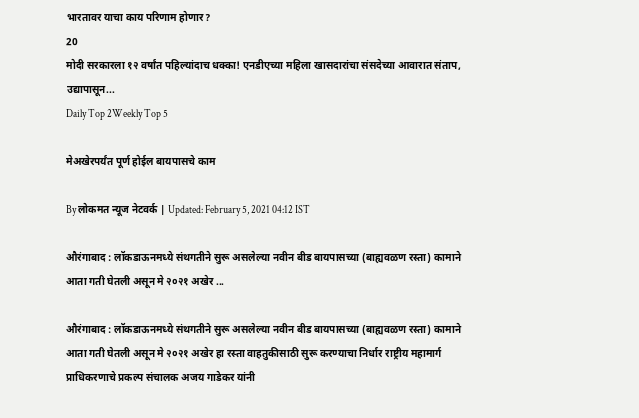भारतावर याचा काय परिणाम होणार?
20
मोदी सरकारला १२ वर्षांत पहिल्यांदाच धक्का! एनडीएच्या महिला खासदारांचा संसदेच्या आवारात संताप, उद्यापासून...
Daily Top 2Weekly Top 5

मेअखेरपर्यंत पूर्ण होईल बायपासचे काम

By लोकमत न्यूज नेटवर्क | Updated: February 5, 2021 04:12 IST

औरंगाबाद : लॉकडाऊनमध्ये संथगतीने सुरू असलेल्या नवीन बीड बायपासच्या (बाह्यवळण रस्ता) कामाने आता गती घेतली असून मे २०२१ अखेर ...

औरंगाबाद : लॉकडाऊनमध्ये संथगतीने सुरू असलेल्या नवीन बीड बायपासच्या (बाह्यवळण रस्ता) कामाने आता गती घेतली असून मे २०२१ अखेर हा रस्ता वाहतुकीसाठी सुरू करण्याचा निर्धार राष्ट्रीय महामार्ग प्राधिकरणाचे प्रकल्प संचालक अजय गाडेकर यांनी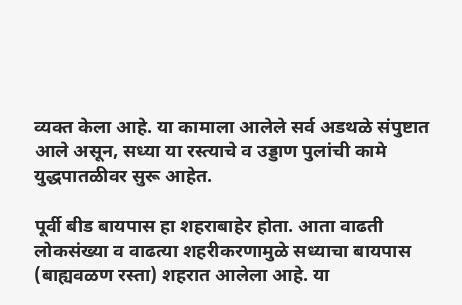व्यक्त केला आहे. या कामाला आलेले सर्व अडथळे संपुष्टात आले असून, सध्या या रस्त्याचे व उड्डाण पुलांची कामे युद्धपातळीवर सुरू आहेत.

पूर्वी बीड बायपास हा शहराबाहेर होता. आता वाढती लोकसंख्या व वाढत्या शहरीकरणामुळे सध्याचा बायपास (बाह्यवळण रस्ता) शहरात आलेला आहे. या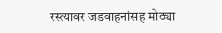रस्त्यावर जडवाहनांसह मोठ्या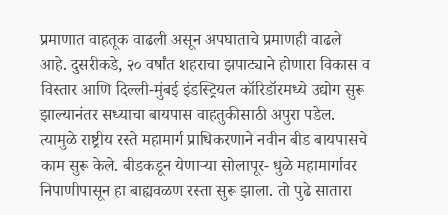प्रमाणात वाहतूक वाढली असून अपघाताचे प्रमाणही वाढले आहे. दुसरीकडे, २० वर्षांत शहराचा झपाट्याने होणारा विकास व विस्तार आणि दिल्ली-मुंबई इंडस्ट्रियल कॉरिडॉरमध्ये उद्योग सुरू झाल्यानंतर सध्याचा बायपास वाहतुकीसाठी अपुरा पडेल. त्यामुळे राष्ट्रीय रस्ते महामार्ग प्राधिकरणाने नवीन बीड बायपासचे काम सुरू केले. बीडकडून येणाऱ्या सोलापूर- धुळे महामार्गावर निपाणीपासून हा बाह्यवळण रस्ता सुरू झाला. तो पुढे सातारा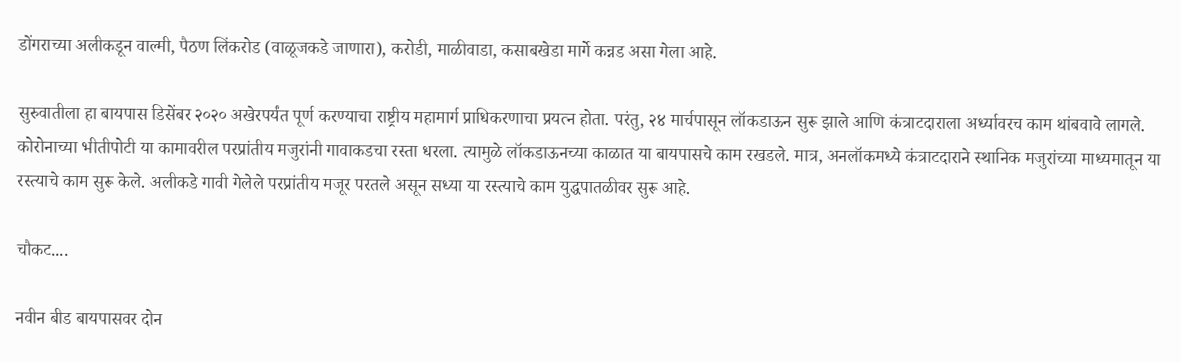डोंगराच्या अलीकडून वाल्मी, पैठण लिंकरोड (वाळूजकडे जाणारा), करोडी, माळीवाडा, कसाबखेडा मार्गे कन्नड असा गेला आहे.

सुरुवातीला हा बायपास डिसेंबर २०२० अखेरपर्यंत पूर्ण करण्याचा राष्ट्रीय महामार्ग प्राधिकरणाचा प्रयत्न होता. परंतु, २४ मार्चपासून लॉकडाऊन सुरू झाले आणि कंत्राटदाराला अर्ध्यावरच काम थांबवावे लागले. कोरोनाच्या भीतीपोटी या कामावरील परप्रांतीय मजुरांनी गावाकडचा रस्ता धरला. त्यामुळे लॉकडाऊनच्या काळात या बायपासचे काम रखडले. मात्र, अनलॉकमध्ये कंत्राटदाराने स्थानिक मजुरांच्या माध्यमातून या रस्त्याचे काम सुरू केले. अलीकडे गावी गेलेले परप्रांतीय मजूर परतले असून सध्या या रस्त्याचे काम युद्धपातळीवर सुरू आहे.

चौकट....

नवीन बीड बायपासवर दोन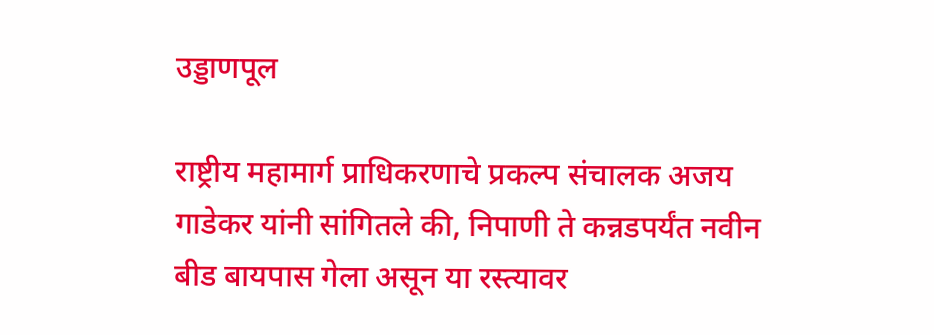उड्डाणपूल

राष्ट्रीय महामार्ग प्राधिकरणाचे प्रकल्प संचालक अजय गाडेकर यांनी सांगितले की, निपाणी ते कन्नडपर्यंत नवीन बीड बायपास गेला असून या रस्त्यावर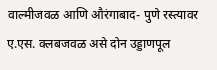वाल्मीजवळ आणि औरंगाबाद- पुणे रस्त्यावर ए.एस. क्लबजवळ असे दोन उड्डाणपूल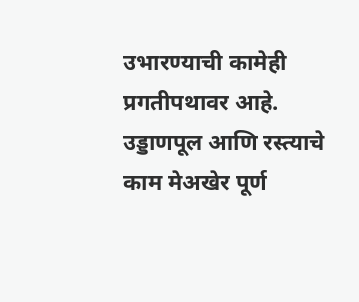उभारण्याची कामेही प्रगतीपथावर आहे. उड्डाणपूल आणि रस्त्याचे काम मेअखेर पूर्ण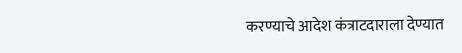करण्याचे आदेश कंत्राटदाराला देण्यात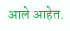आले आहेत.